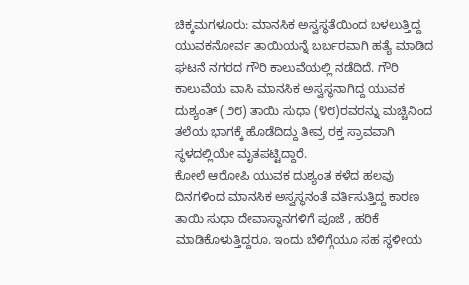ಚಿಕ್ಕಮಗಳೂರು: ಮಾನಸಿಕ ಅಸ್ವಸ್ಥತೆಯಿಂದ ಬಳಲುತ್ತಿದ್ದ ಯುವಕನೋರ್ವ ತಾಯಿಯನ್ನೆ ಬರ್ಬರವಾಗಿ ಹತ್ಯೆ ಮಾಡಿದ ಘಟನೆ ನಗರದ ಗೌರಿ ಕಾಲುವೆಯಲ್ಲಿ ನಡೆದಿದೆ. ಗೌರಿ ಕಾಲುವೆಯ ವಾಸಿ ಮಾನಸಿಕ ಅಸ್ವಸ್ಥನಾಗಿದ್ದ ಯುವಕ ದುಶ್ಯಂತ್ (೨೮) ತಾಯಿ ಸುಧಾ (೪೮)ರವರನ್ನು ಮಚ್ಚಿನಿಂದ ತಲೆಯ ಭಾಗಕ್ಕೆ ಹೊಡೆದಿದ್ದು ತೀವ್ರ ರಕ್ತ ಸ್ರಾವವಾಗಿ ಸ್ಥಳದಲ್ಲಿಯೇ ಮೃತಪಟ್ಟಿದ್ದಾರೆ.
ಕೋಲೆ ಆರೋಪಿ ಯುವಕ ದುಶ್ಯಂತ ಕಳೆದ ಹಲವು ದಿನಗಳಿಂದ ಮಾನಸಿಕ ಅಸ್ವಸ್ಥನಂತೆ ವರ್ತಿಸುತ್ತಿದ್ದ ಕಾರಣ ತಾಯಿ ಸುಧಾ ದೇವಾಸ್ಥಾನಗಳಿಗೆ ಪೂಜೆ , ಹರಿಕೆ ಮಾಡಿಕೊಳುತ್ತಿದ್ದರೂ. ಇಂದು ಬೆಳಿಗ್ಗೆಯೂ ಸಹ ಸ್ಥಳೀಯ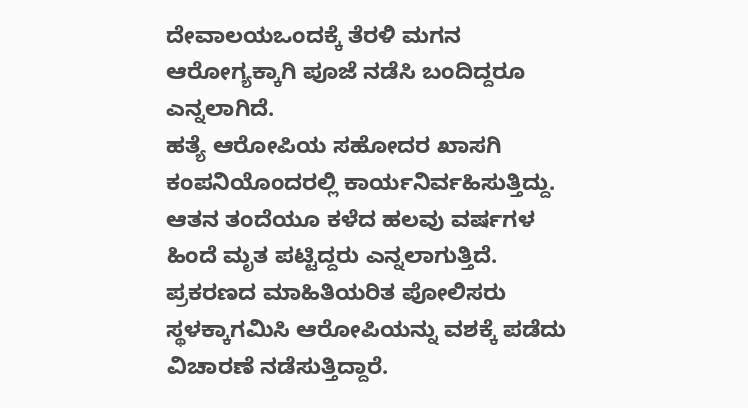ದೇವಾಲಯಒಂದಕ್ಕೆ ತೆರಳಿ ಮಗನ ಆರೋಗ್ಯಕ್ಕಾಗಿ ಪೂಜೆ ನಡೆಸಿ ಬಂದಿದ್ದರೂ ಎನ್ನಲಾಗಿದೆ.
ಹತ್ಯೆ ಆರೋಪಿಯ ಸಹೋದರ ಖಾಸಗಿ ಕಂಪನಿಯೊಂದರಲ್ಲಿ ಕಾರ್ಯನಿರ್ವಹಿಸುತ್ತಿದ್ದು. ಆತನ ತಂದೆಯೂ ಕಳೆದ ಹಲವು ವರ್ಷಗಳ ಹಿಂದೆ ಮೃತ ಪಟ್ಟಿದ್ದರು ಎನ್ನಲಾಗುತ್ತಿದೆ. ಪ್ರಕರಣದ ಮಾಹಿತಿಯರಿತ ಪೋಲಿಸರು ಸ್ಥಳಕ್ಕಾಗಮಿಸಿ ಆರೋಪಿಯನ್ನು ವಶಕ್ಕೆ ಪಡೆದು ವಿಚಾರಣೆ ನಡೆಸುತ್ತಿದ್ದಾರೆ.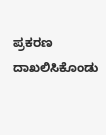ಪ್ರಕರಣ ದಾಖಲಿಸಿಕೊಂಡು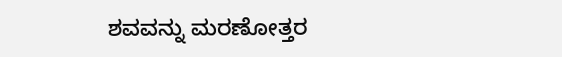ಶವವನ್ನು ಮರಣೋತ್ತರ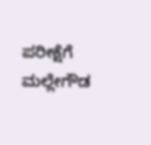ಪರೀಕ್ಷೆಗೆ ಮಲ್ಲೇಗೌಡ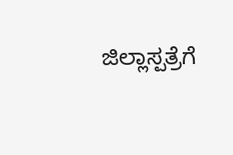ಜಿಲ್ಲಾಸ್ಪತ್ರೆಗೆ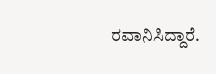ರವಾನಿಸಿದ್ದಾರೆ.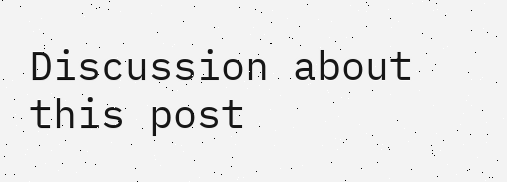Discussion about this post